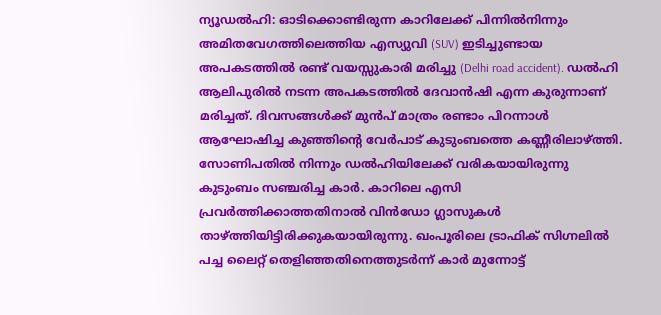ന്യൂഡൽഹി: ഓടിക്കൊണ്ടിരുന്ന കാറിലേക്ക് പിന്നിൽനിന്നും അമിതവേഗത്തിലെത്തിയ എസ്യുവി (SUV) ഇടിച്ചുണ്ടായ അപകടത്തിൽ രണ്ട് വയസ്സുകാരി മരിച്ചു (Delhi road accident). ഡൽഹി ആലിപുരിൽ നടന്ന അപകടത്തിൽ ദേവാൻഷി എന്ന കുരുന്നാണ് മരിച്ചത്. ദിവസങ്ങൾക്ക് മുൻപ് മാത്രം രണ്ടാം പിറന്നാൾ ആഘോഷിച്ച കുഞ്ഞിന്റെ വേർപാട് കുടുംബത്തെ കണ്ണീരിലാഴ്ത്തി.
സോണിപതിൽ നിന്നും ഡൽഹിയിലേക്ക് വരികയായിരുന്നു കുടുംബം സഞ്ചരിച്ച കാർ. കാറിലെ എസി പ്രവർത്തിക്കാത്തതിനാൽ വിൻഡോ ഗ്ലാസുകൾ താഴ്ത്തിയിട്ടിരിക്കുകയായിരുന്നു. ഖംപൂരിലെ ട്രാഫിക് സിഗ്നലിൽ പച്ച ലൈറ്റ് തെളിഞ്ഞതിനെത്തുടർന്ന് കാർ മുന്നോട്ട്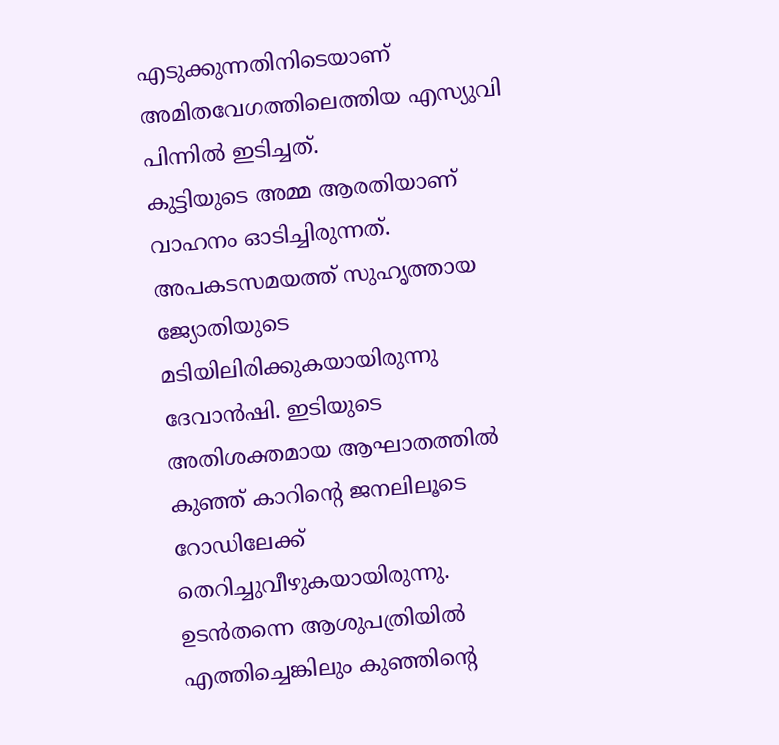എടുക്കുന്നതിനിടെയാണ് അമിതവേഗത്തിലെത്തിയ എസ്യുവി പിന്നിൽ ഇടിച്ചത്.
കുട്ടിയുടെ അമ്മ ആരതിയാണ് വാഹനം ഓടിച്ചിരുന്നത്. അപകടസമയത്ത് സുഹൃത്തായ ജ്യോതിയുടെ മടിയിലിരിക്കുകയായിരുന്നു ദേവാൻഷി. ഇടിയുടെ അതിശക്തമായ ആഘാതത്തിൽ കുഞ്ഞ് കാറിന്റെ ജനലിലൂടെ റോഡിലേക്ക് തെറിച്ചുവീഴുകയായിരുന്നു. ഉടൻതന്നെ ആശുപത്രിയിൽ എത്തിച്ചെങ്കിലും കുഞ്ഞിന്റെ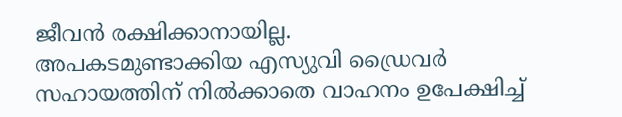ജീവൻ രക്ഷിക്കാനായില്ല.
അപകടമുണ്ടാക്കിയ എസ്യുവി ഡ്രൈവർ സഹായത്തിന് നിൽക്കാതെ വാഹനം ഉപേക്ഷിച്ച്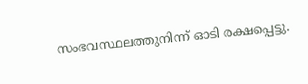സംഭവസ്ഥലത്തുനിന്ന് ഓടി രക്ഷപ്പെട്ടു.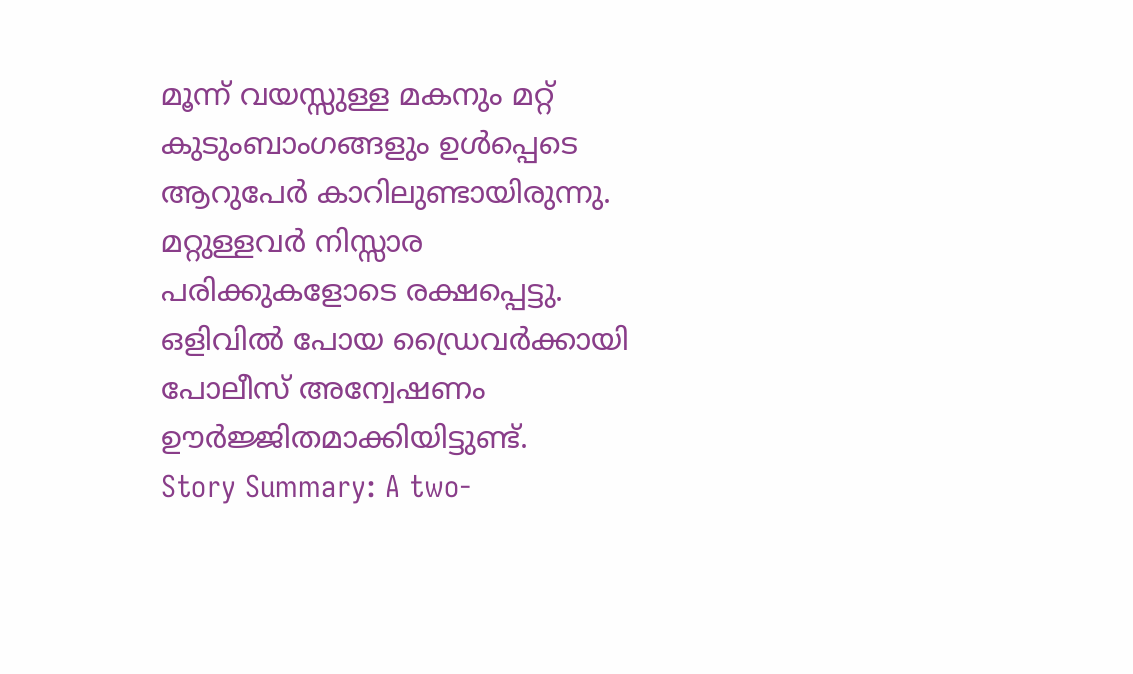മൂന്ന് വയസ്സുള്ള മകനും മറ്റ് കുടുംബാംഗങ്ങളും ഉൾപ്പെടെ ആറുപേർ കാറിലുണ്ടായിരുന്നു. മറ്റുള്ളവർ നിസ്സാര പരിക്കുകളോടെ രക്ഷപ്പെട്ടു. ഒളിവിൽ പോയ ഡ്രൈവർക്കായി പോലീസ് അന്വേഷണം ഊർജ്ജിതമാക്കിയിട്ടുണ്ട്.
Story Summary: A two-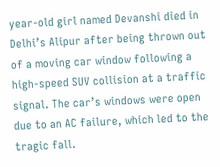year-old girl named Devanshi died in Delhi’s Alipur after being thrown out of a moving car window following a high-speed SUV collision at a traffic signal. The car’s windows were open due to an AC failure, which led to the tragic fall.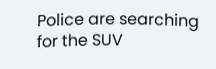Police are searching for the SUV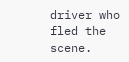driver who fled the scene.